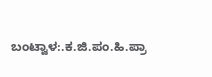ಬಂಟ್ವಾಳ:.ಕ.ಜಿ.ಪಂ.ಹಿ.ಪ್ರಾ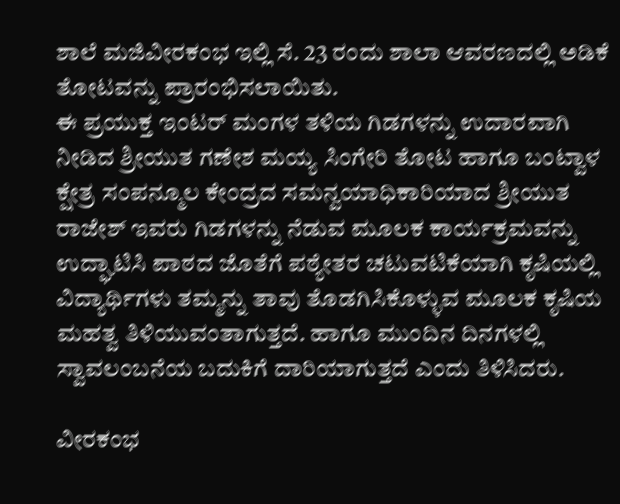ಶಾಲೆ ಮಜಿವೀರಕಂಭ ಇಲ್ಲಿ ಸೆ. 23 ರಂದು ಶಾಲಾ ಆವರಣದಲ್ಲಿ ಅಡಿಕೆ ತೋಟವನ್ನು ಪ್ರಾರಂಭಿಸಲಾಯಿತು.
ಈ ಪ್ರಯುಕ್ತ ಇಂಟರ್ ಮಂಗಳ ತಳಿಯ ಗಿಡಗಳನ್ನು ಉದಾರವಾಗಿ ನೀಡಿದ ಶ್ರೀಯುತ ಗಣೇಶ ಮಯ್ಯ ಸಿಂಗೇರಿ ತೋಟ ಹಾಗೂ ಬಂಟ್ವಾಳ ಕ್ಷೇತ್ರ ಸಂಪನ್ಮೂಲ ಕೇಂದ್ರದ ಸಮನ್ವಯಾಧಿಕಾರಿಯಾದ ಶ್ರೀಯುತ ರಾಜೇಶ್ ಇವರು ಗಿಡಗಳನ್ನು ನೆಡುವ ಮೂಲಕ ಕಾರ್ಯಕ್ರಮವನ್ನು ಉದ್ಘಾಟಿಸಿ ಪಾಠದ ಜೊತೆಗೆ ಪಠ್ಯೇತರ ಚಟುವಟಿಕೆಯಾಗಿ ಕೃಷಿಯಲ್ಲಿ ವಿದ್ಯಾರ್ಥಿಗಳು ತಮ್ಮನ್ನು ತಾವು ತೊಡಗಿಸಿಕೊಳ್ಳುವ ಮೂಲಕ ಕೃಷಿಯ ಮಹತ್ವ ತಿಳಿಯುವಂತಾಗುತ್ತದೆ. ಹಾಗೂ ಮುಂದಿನ ದಿನಗಳಲ್ಲಿ ಸ್ವಾವಲಂಬನೆಯ ಬದುಕಿಗೆ ದಾರಿಯಾಗುತ್ತದೆ ಎಂದು ತಿಳಿಸಿದರು.

ವೀರಕಂಭ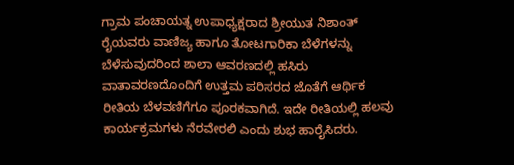ಗ್ರಾಮ ಪಂಚಾಯತ್ನ ಉಪಾಧ್ಯಕ್ಷರಾದ ಶ್ರೀಯುತ ನಿಶಾಂತ್ ರೈಯವರು ವಾಣಿಜ್ಯ ಹಾಗೂ ತೋಟಗಾರಿಕಾ ಬೆಳೆಗಳನ್ನು ಬೆಳೆಸುವುದರಿಂದ ಶಾಲಾ ಆವರಣದಲ್ಲಿ ಹಸಿರು ವಾತಾವರಣದೊಂದಿಗೆ ಉತ್ತಮ ಪರಿಸರದ ಜೊತೆಗೆ ಆರ್ಥಿಕ ರೀತಿಯ ಬೆಳವಣಿಗೆಗೂ ಪೂರಕವಾಗಿದೆ. ಇದೇ ರೀತಿಯಲ್ಲಿ ಹಲವು ಕಾರ್ಯಕ್ರಮಗಳು ನೆರವೇರಲಿ ಎಂದು ಶುಭ ಹಾರೈಸಿದರು.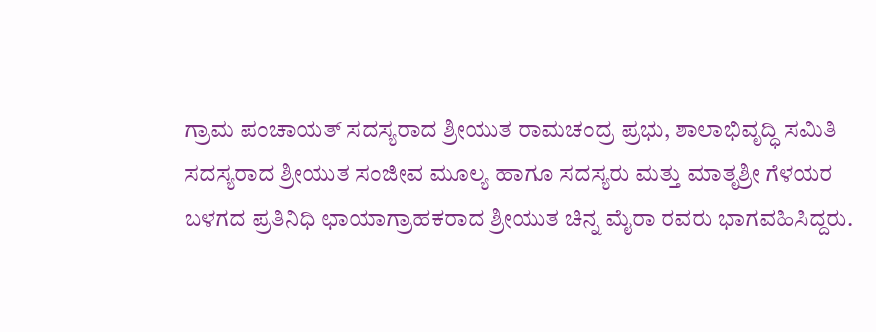ಗ್ರಾಮ ಪಂಚಾಯತ್ ಸದಸ್ಯರಾದ ಶ್ರೀಯುತ ರಾಮಚಂದ್ರ ಪ್ರಭು, ಶಾಲಾಭಿವೃದ್ಧಿ ಸಮಿತಿ ಸದಸ್ಯರಾದ ಶ್ರೀಯುತ ಸಂಜೀವ ಮೂಲ್ಯ ಹಾಗೂ ಸದಸ್ಯರು ಮತ್ತು ಮಾತೃಶ್ರೀ ಗೆಳಯರ ಬಳಗದ ಪ್ರತಿನಿಧಿ ಛಾಯಾಗ್ರಾಹಕರಾದ ಶ್ರೀಯುತ ಚಿನ್ನ ಮೈರಾ ರವರು ಭಾಗವಹಿಸಿದ್ದರು.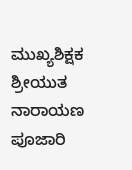ಮುಖ್ಯಶಿಕ್ಷಕ ಶ್ರೀಯುತ ನಾರಾಯಣ ಪೂಜಾರಿ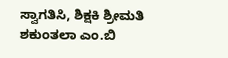ಸ್ವಾಗತಿಸಿ, ಶಿಕ್ಷಕಿ ಶ್ರೀಮತಿ ಶಕುಂತಲಾ ಎಂ.ಬಿ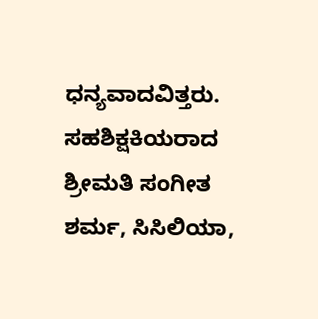ಧನ್ಯವಾದವಿತ್ತರು. ಸಹಶಿಕ್ಷಕಿಯರಾದ ಶ್ರೀಮತಿ ಸಂಗೀತ ಶರ್ಮ, ಸಿಸಿಲಿಯಾ,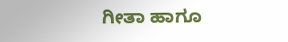ಗೀತಾ ಹಾಗೂ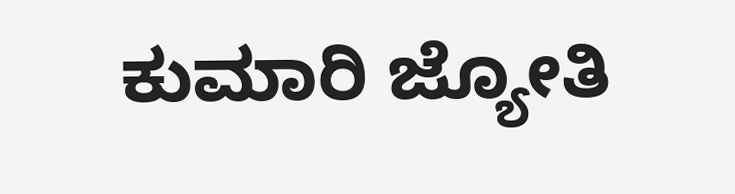ಕುಮಾರಿ ಜ್ಯೋತಿ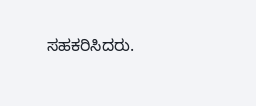ಸಹಕರಿಸಿದರು.